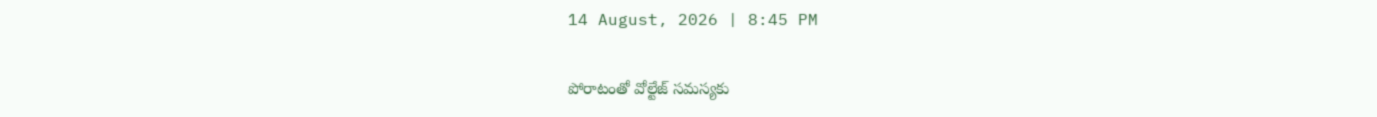14 August, 2026 | 8:45 PM

పోరాటంతో వోల్టేజ్ సమస్యకు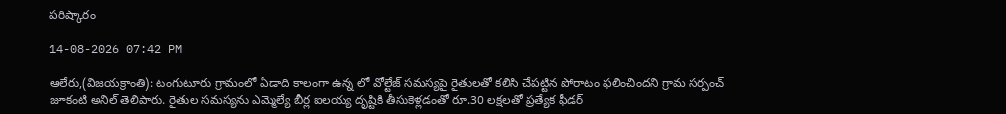పరిష్కారం

14-08-2026 07:42 PM

ఆలేరు,(విజయక్రాంతి): టంగుటూరు గ్రామంలో ఏడాది కాలంగా ఉన్న లో వోల్టేజ్ సమస్యపై రైతులతో కలిసి చేపట్టిన పోరాటం ఫలించిందని గ్రామ సర్పంచ్ జూకంటి అనిల్ తెలిపారు. రైతుల సమస్యను ఎమ్మెల్యే బీర్ల ఐలయ్య దృష్టికి తీసుకెళ్లడంతో రూ.30 లక్షలతో ప్రత్యేక ఫీడర్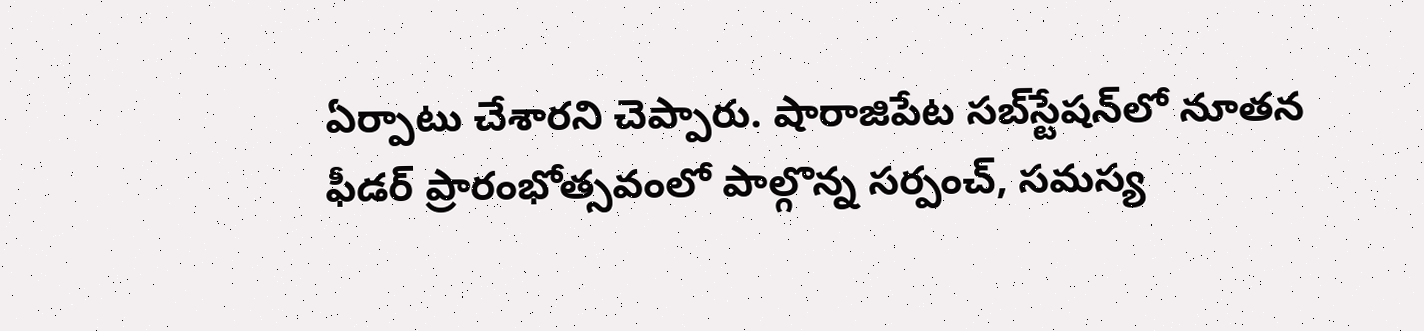ఏర్పాటు చేశారని చెప్పారు. షారాజిపేట సబ్‌స్టేషన్‌లో నూతన ఫీడర్ ప్రారంభోత్సవంలో పాల్గొన్న సర్పంచ్, సమస్య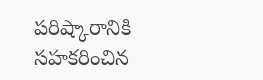పరిష్కారానికి సహకరించిన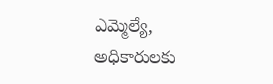ఎమ్మెల్యే, అధికారులకు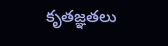కృతజ్ఞతలు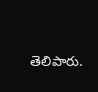తెలిపారు.